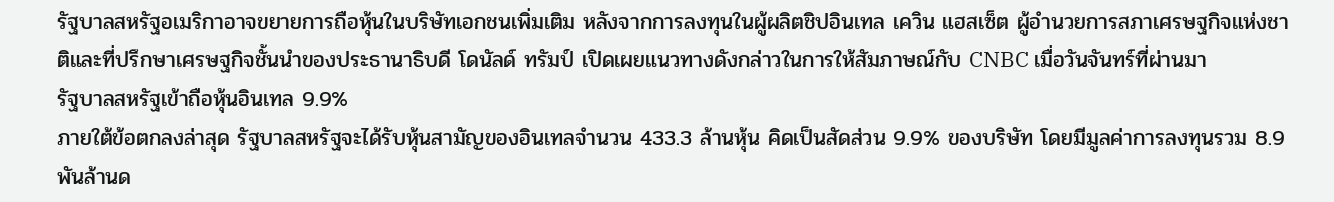รัฐบาลสหรัฐอเมริกาอาจขยายการถือหุ้นในบริษัทเอกชนเพิ่มเติม หลังจากการลงทุนในผู้ผลิตชิปอินเทล เควิน แฮสเซ็ต ผู้อำนวยการสภาเศรษฐกิจแห่งชาติและที่ปรึกษาเศรษฐกิจชั้นนำของประธานาธิบดี โดนัลด์ ทรัมป์ เปิดเผยแนวทางดังกล่าวในการให้สัมภาษณ์กับ CNBC เมื่อวันจันทร์ที่ผ่านมา
รัฐบาลสหรัฐเข้าถือหุ้นอินเทล 9.9%
ภายใต้ข้อตกลงล่าสุด รัฐบาลสหรัฐจะได้รับหุ้นสามัญของอินเทลจำนวน 433.3 ล้านหุ้น คิดเป็นสัดส่วน 9.9% ของบริษัท โดยมีมูลค่าการลงทุนรวม 8.9 พันล้านด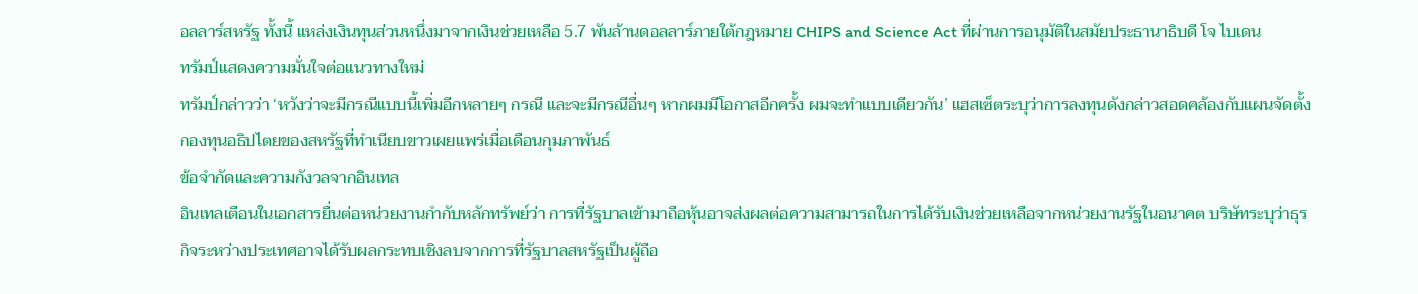อลลาร์สหรัฐ ทั้งนี้ แหล่งเงินทุนส่วนหนึ่งมาจากเงินช่วยเหลือ 5.7 พันล้านดอลลาร์ภายใต้กฎหมาย CHIPS and Science Act ที่ผ่านการอนุมัติในสมัยประธานาธิบดี โจ ไบเดน
ทรัมป์แสดงความมั่นใจต่อแนวทางใหม่
ทรัมป์กล่าวว่า ‘หวังว่าจะมีกรณีแบบนี้เพิ่มอีกหลายๆ กรณี และจะมีกรณีอื่นๆ หากผมมีโอกาสอีกครั้ง ผมจะทำแบบเดียวกัน’ แฮสเซ็ตระบุว่าการลงทุนดังกล่าวสอดคล้องกับแผนจัดตั้งกองทุนอธิปไตยของสหรัฐที่ทำเนียบขาวเผยแพร่เมื่อเดือนกุมภาพันธ์
ข้อจำกัดและความกังวลจากอินเทล
อินเทลเตือนในเอกสารยื่นต่อหน่วยงานกำกับหลักทรัพย์ว่า การที่รัฐบาลเข้ามาถือหุ้นอาจส่งผลต่อความสามารถในการได้รับเงินช่วยเหลือจากหน่วยงานรัฐในอนาคต บริษัทระบุว่าธุรกิจระหว่างประเทศอาจได้รับผลกระทบเชิงลบจากการที่รัฐบาลสหรัฐเป็นผู้ถือ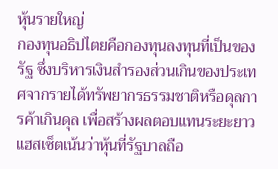หุ้นรายใหญ่
กองทุนอธิปไตยคือกองทุนลงทุนที่เป็นของรัฐ ซึ่งบริหารเงินสำรองส่วนเกินของประเทศจากรายได้ทรัพยากรธรรมชาติหรือดุลการค้าเกินดุล เพื่อสร้างผลตอบแทนระยะยาว แฮสเซ็ตเน้นว่าหุ้นที่รัฐบาลถือ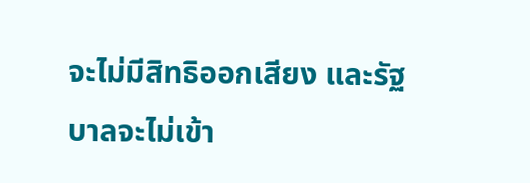จะไม่มีสิทธิออกเสียง และรัฐบาลจะไม่เข้า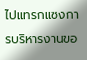ไปแทรกแซงการบริหารงานขอ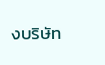งบริษัท